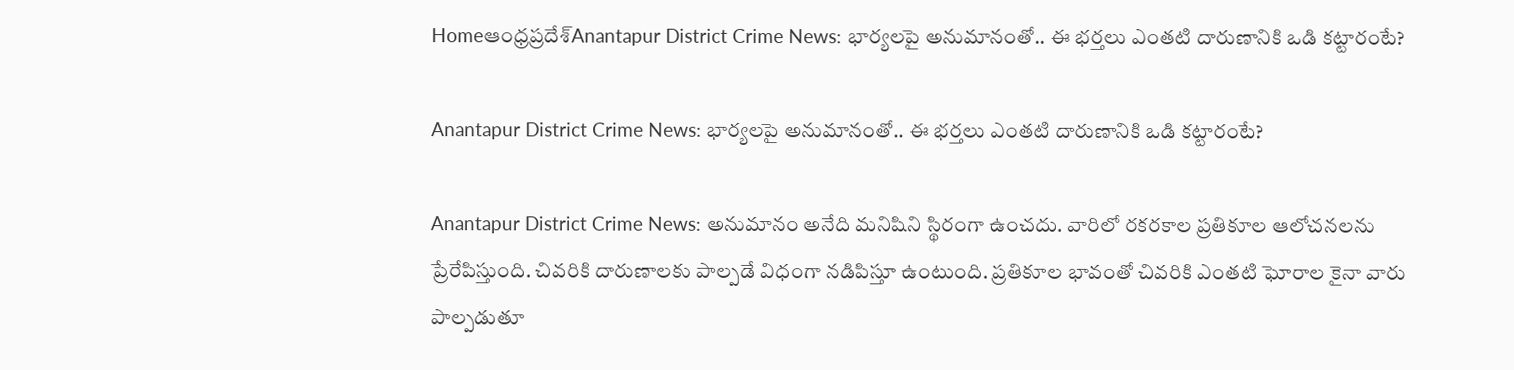Homeఆంధ్రప్రదేశ్‌Anantapur District Crime News: భార్యలపై అనుమానంతో.. ఈ భర్తలు ఎంతటి దారుణానికి ఒడి కట్టారంటే?

Anantapur District Crime News: భార్యలపై అనుమానంతో.. ఈ భర్తలు ఎంతటి దారుణానికి ఒడి కట్టారంటే?

Anantapur District Crime News: అనుమానం అనేది మనిషిని స్థిరంగా ఉంచదు. వారిలో రకరకాల ప్రతికూల ఆలోచనలను ప్రేరేపిస్తుంది. చివరికి దారుణాలకు పాల్పడే విధంగా నడిపిస్తూ ఉంటుంది. ప్రతికూల భావంతో చివరికి ఎంతటి ఘోరాల కైనా వారు పాల్పడుతూ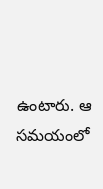ఉంటారు. ఆ సమయంలో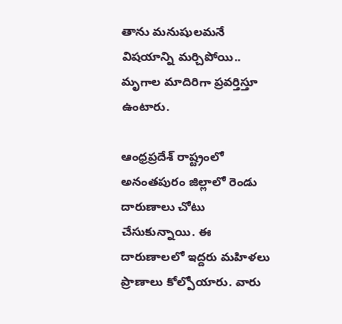తాను మనుషులమనే విషయాన్ని మర్చిపోయి.. మృగాల మాదిరిగా ప్రవర్తిస్తూ ఉంటారు.

ఆంధ్రప్రదేశ్ రాష్ట్రంలో అనంతపురం జిల్లాలో రెండు దారుణాలు చోటు చేసుకున్నాయి. ఈ దారుణాలలో ఇద్దరు మహిళలు ప్రాణాలు కోల్పోయారు. వారు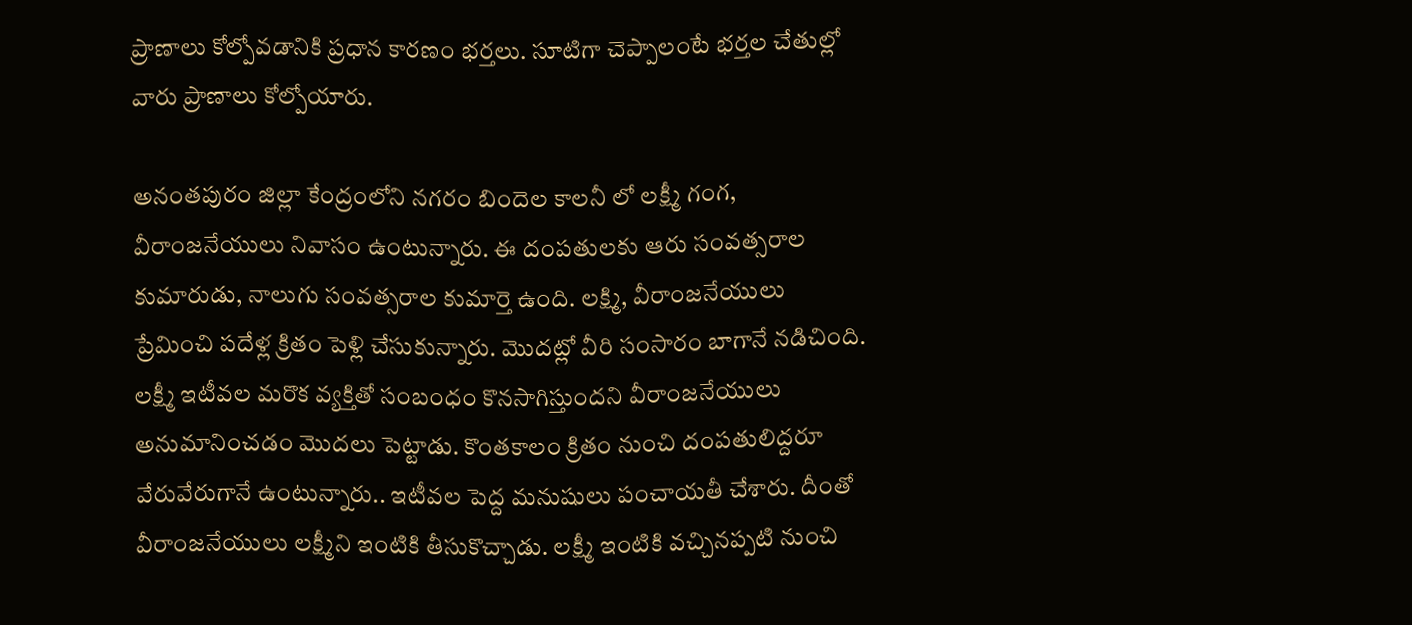ప్రాణాలు కోల్పోవడానికి ప్రధాన కారణం భర్తలు. సూటిగా చెప్పాలంటే భర్తల చేతుల్లో వారు ప్రాణాలు కోల్పోయారు.

అనంతపురం జిల్లా కేంద్రంలోని నగరం బిందెల కాలనీ లో లక్ష్మీ గంగ, వీరాంజనేయులు నివాసం ఉంటున్నారు. ఈ దంపతులకు ఆరు సంవత్సరాల కుమారుడు, నాలుగు సంవత్సరాల కుమార్తె ఉంది. లక్ష్మి, వీరాంజనేయులు ప్రేమించి పదేళ్ల క్రితం పెళ్లి చేసుకున్నారు. మొదట్లో వీరి సంసారం బాగానే నడిచింది. లక్ష్మీ ఇటీవల మరొక వ్యక్తితో సంబంధం కొనసాగిస్తుందని వీరాంజనేయులు అనుమానించడం మొదలు పెట్టాడు. కొంతకాలం క్రితం నుంచి దంపతులిద్దరూ వేరువేరుగానే ఉంటున్నారు.. ఇటీవల పెద్ద మనుషులు పంచాయతీ చేశారు. దీంతో వీరాంజనేయులు లక్ష్మీని ఇంటికి తీసుకొచ్చాడు. లక్ష్మీ ఇంటికి వచ్చినప్పటి నుంచి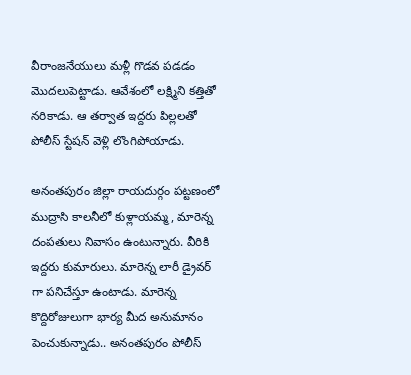వీరాంజనేయులు మళ్లీ గొడవ పడడం మొదలుపెట్టాడు. ఆవేశంలో లక్ష్మిని కత్తితో నరికాడు. ఆ తర్వాత ఇద్దరు పిల్లలతో పోలీస్ స్టేషన్ వెళ్లి లొంగిపోయాడు.

అనంతపురం జిల్లా రాయదుర్గం పట్టణంలో ముద్రాసి కాలనీలో కుళ్లాయమ్మ, మారెన్న దంపతులు నివాసం ఉంటున్నారు. వీరికి ఇద్దరు కుమారులు. మారెన్న లారీ డ్రైవర్ గా పనిచేస్తూ ఉంటాడు. మారెన్న కొద్దిరోజులుగా భార్య మీద అనుమానం పెంచుకున్నాడు.. అనంతపురం పోలీస్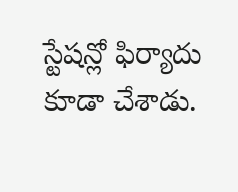స్టేషన్లో ఫిర్యాదు కూడా చేశాడు.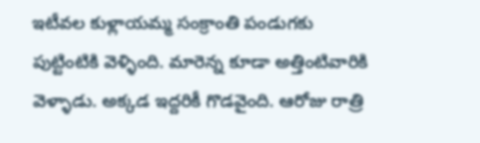ఇటీవల కుళ్లాయమ్మ సంక్రాంతి పండుగకు పుట్టింటికి వెళ్ళింది. మారెన్న కూడా అత్తింటివారికి వెళ్ళాడు. అక్కడ ఇద్దరికీ గొడవైంది. ఆరోజు రాత్రి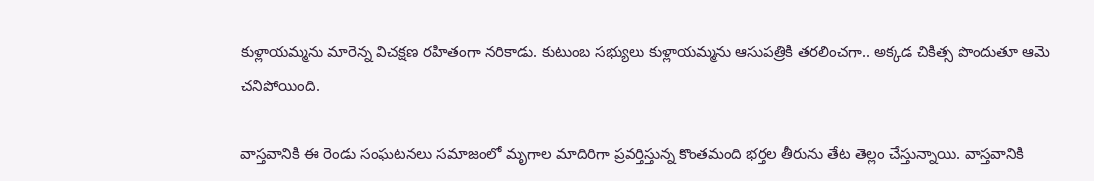కుళ్లాయమ్మను మారెన్న విచక్షణ రహితంగా నరికాడు. కుటుంబ సభ్యులు కుళ్లాయమ్మను ఆసుపత్రికి తరలించగా.. అక్కడ చికిత్స పొందుతూ ఆమె చనిపోయింది.

వాస్తవానికి ఈ రెండు సంఘటనలు సమాజంలో మృగాల మాదిరిగా ప్రవర్తిస్తున్న కొంతమంది భర్తల తీరును తేట తెల్లం చేస్తున్నాయి. వాస్తవానికి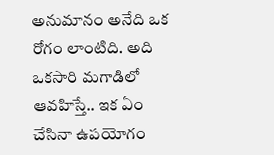అనుమానం అనేది ఒక రోగం లాంటిది. అది ఒకసారి మగాడిలో ఆవహిస్తే.. ఇక ఏం చేసినా ఉపయోగం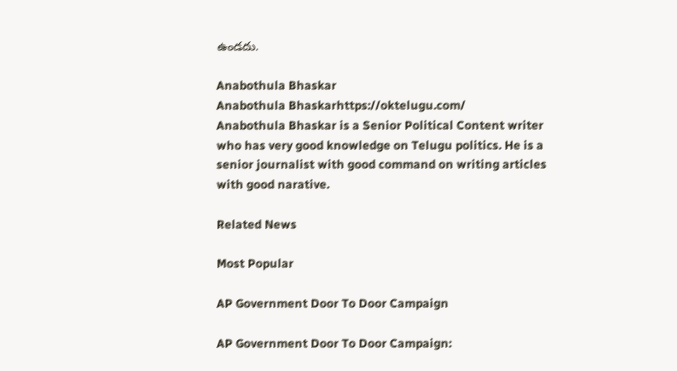ఉండదు.

Anabothula Bhaskar
Anabothula Bhaskarhttps://oktelugu.com/
Anabothula Bhaskar is a Senior Political Content writer who has very good knowledge on Telugu politics. He is a senior journalist with good command on writing articles with good narative.

Related News

Most Popular

AP Government Door To Door Campaign

AP Government Door To Door Campaign: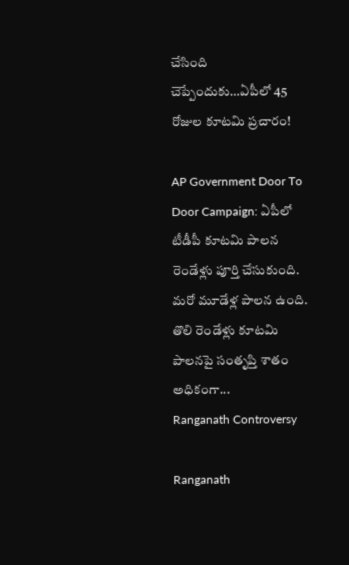చేసింది చెప్పేందుకు…ఏపీలో 45 రోజుల కూటమి ప్రచారం!

AP Government Door To Door Campaign: ఏపీలో టీడీపీ కూటమి పాలన రెండేళ్లు పూర్తి చేసుకుంది. మరో మూడేళ్ల పాలన ఉంది. తొలి రెండేళ్లు కూటమి పాలనపై సంతృప్తి శాతం అధికంగా...
Ranganath Controversy

Ranganath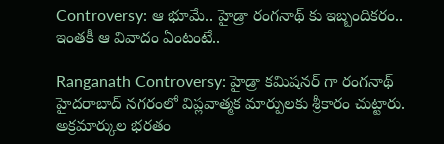Controversy: ఆ భూమే.. హైడ్రా రంగనాథ్ కు ఇబ్బందికరం.. ఇంతకీ ఆ వివాదం ఏంటంటే..

Ranganath Controversy: హైడ్రా కమిషనర్ గా రంగనాథ్ హైదరాబాద్ నగరంలో విప్లవాత్మక మార్పులకు శ్రీకారం చుట్టారు. అక్రమార్కుల భరతం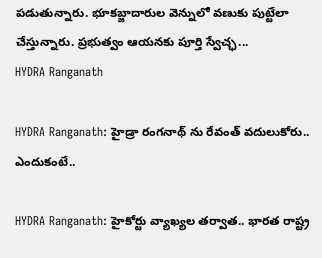పడుతున్నారు. భూకబ్జాదారుల వెన్నులో వణుకు పుట్టేలా చేస్తున్నారు. ప్రభుత్వం ఆయనకు పూర్తి స్వేచ్ఛ...
HYDRA Ranganath

HYDRA Ranganath: హైడ్రా రంగనాథ్ ను రేవంత్ వదులుకోరు.. ఎందుకంటే..

HYDRA Ranganath: హైకోర్టు వ్యాఖ్యల తర్వాత.. భారత రాష్ట్ర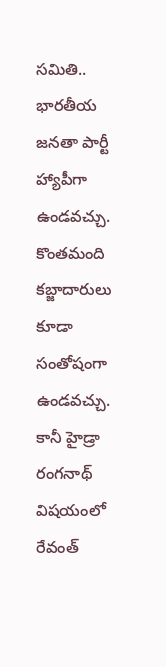సమితి.. భారతీయ జనతా పార్టీ హ్యాపీగా ఉండవచ్చు. కొంతమంది కబ్జాదారులు కూడా సంతోషంగా ఉండవచ్చు. కానీ హైడ్రా రంగనాథ్ విషయంలో రేవంత్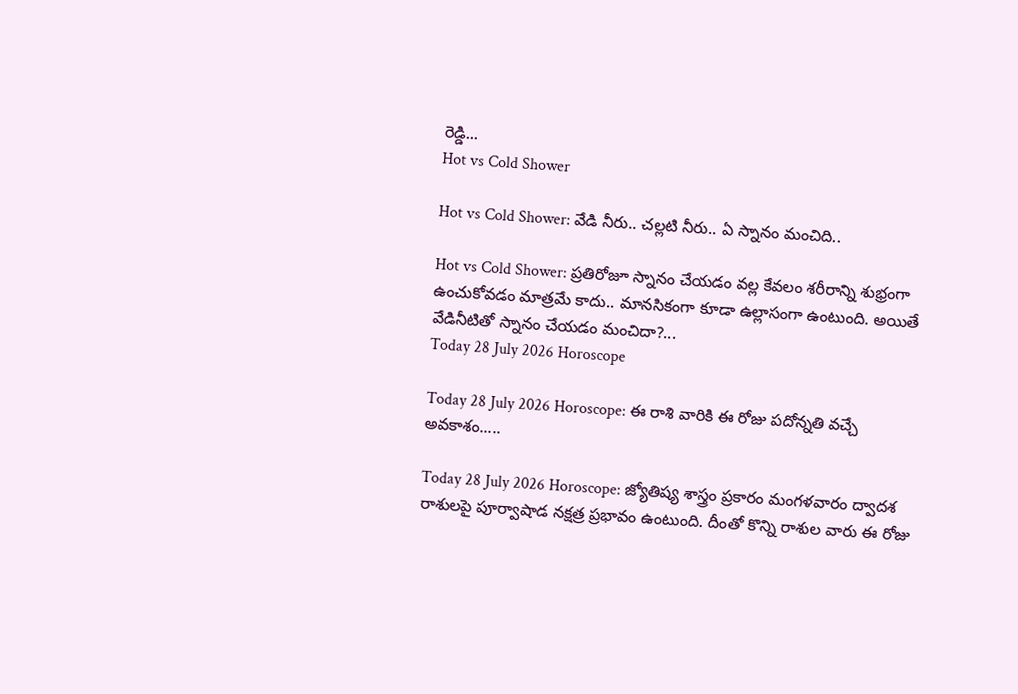రెడ్డి...
Hot vs Cold Shower

Hot vs Cold Shower: వేడి నీరు.. చల్లటి నీరు.. ఏ స్నానం మంచిది..

Hot vs Cold Shower: ప్రతిరోజూ స్నానం చేయడం వల్ల కేవలం శరీరాన్ని శుభ్రంగా ఉంచుకోవడం మాత్రమే కాదు.. మానసికంగా కూడా ఉల్లాసంగా ఉంటుంది. అయితే వేడినీటితో స్నానం చేయడం మంచిదా?...
Today 28 July 2026 Horoscope

Today 28 July 2026 Horoscope: ఈ రాశి వారికి ఈ రోజు పదోన్నతి వచ్చే అవకాశం.....

Today 28 July 2026 Horoscope: జ్యోతిష్య శాస్త్రం ప్రకారం మంగళవారం ద్వాదశ రాశులపై పూర్వాషాడ నక్షత్ర ప్రభావం ఉంటుంది. దీంతో కొన్ని రాశుల వారు ఈ రోజు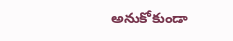అనుకోకుండా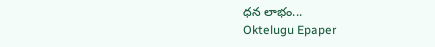ధన లాభం...
Oktelugu Epaper